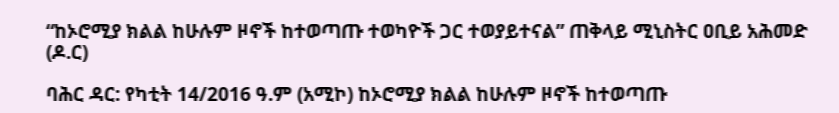“ከኦሮሚያ ክልል ከሁሉም ዞኖች ከተወጣጡ ተወካዮች ጋር ተወያይተናል” ጠቅላይ ሚኒስትር ዐቢይ አሕመድ (ዶ.ር)

ባሕር ዳር: የካቲት 14/2016 ዓ.ም (አሚኮ) ከኦሮሚያ ክልል ከሁሉም ዞኖች ከተወጣጡ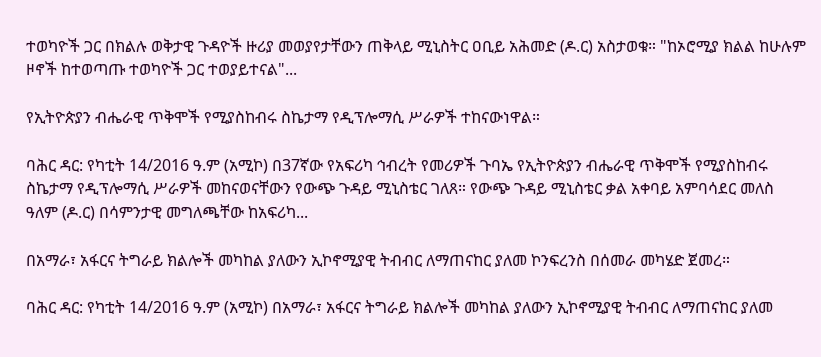ተወካዮች ጋር በክልሉ ወቅታዊ ጉዳዮች ዙሪያ መወያየታቸውን ጠቅላይ ሚኒስትር ዐቢይ አሕመድ (ዶ.ር) አስታወቁ። "ከኦሮሚያ ክልል ከሁሉም ዞኖች ከተወጣጡ ተወካዮች ጋር ተወያይተናል"...

የኢትዮጵያን ብሔራዊ ጥቅሞች የሚያስከብሩ ስኬታማ የዲፕሎማሲ ሥራዎች ተከናውነዋል።

ባሕር ዳር: የካቲት 14/2016 ዓ.ም (አሚኮ) በ37ኛው የአፍሪካ ኅብረት የመሪዎች ጉባኤ የኢትዮጵያን ብሔራዊ ጥቅሞች የሚያስከብሩ ስኬታማ የዲፕሎማሲ ሥራዎች መከናወናቸውን የውጭ ጉዳይ ሚኒስቴር ገለጸ። የውጭ ጉዳይ ሚኒስቴር ቃል አቀባይ አምባሳደር መለስ ዓለም (ዶ.ር) በሳምንታዊ መግለጫቸው ከአፍሪካ...

በአማራ፣ አፋርና ትግራይ ክልሎች መካከል ያለውን ኢኮኖሚያዊ ትብብር ለማጠናከር ያለመ ኮንፍረንስ በሰመራ መካሄድ ጀመረ።

ባሕር ዳር: የካቲት 14/2016 ዓ.ም (አሚኮ) በአማራ፣ አፋርና ትግራይ ክልሎች መካከል ያለውን ኢኮኖሚያዊ ትብብር ለማጠናከር ያለመ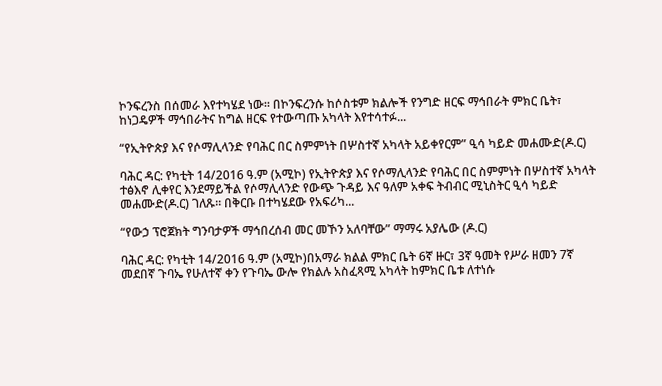ኮንፍረንስ በሰመራ እየተካሄደ ነው። በኮንፍረንሱ ከሶስቱም ክልሎች የንግድ ዘርፍ ማኅበራት ምክር ቤት፣ ከነጋዴዎች ማኅበራትና ከግል ዘርፍ የተውጣጡ አካላት እየተሳተፉ...

“የኢትዮጵያ እና የሶማሊላንድ የባሕር በር ስምምነት በሦስተኛ አካላት አይቀየርም” ዒሳ ካይድ መሐሙድ(ዶ.ር)

ባሕር ዳር: የካቲት 14/2016 ዓ.ም (አሚኮ) የኢትዮጵያ እና የሶማሊላንድ የባሕር በር ስምምነት በሦስተኛ አካላት ተፅእኖ ሊቀየር እንደማይችል የሶማሊላንድ የውጭ ጉዳይ እና ዓለም አቀፍ ትብብር ሚኒስትር ዒሳ ካይድ መሐሙድ(ዶ.ር) ገለጹ። በቅርቡ በተካሄደው የአፍሪካ...

“የውኃ ፕሮጀክት ግንባታዎች ማኅበረሰብ መር መኾን አለባቸው” ማማሩ አያሌው (ዶ.ር)

ባሕር ዳር: የካቲት 14/2016 ዓ.ም (አሚኮ)በአማራ ክልል ምክር ቤት 6ኛ ዙር፣ 3ኛ ዓመት የሥራ ዘመን 7ኛ መደበኛ ጉባኤ የሁለተኛ ቀን የጉባኤ ውሎ የክልሉ አስፈጻሚ አካላት ከምክር ቤቱ ለተነሱ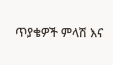ጥያቄዎች ምላሽ እና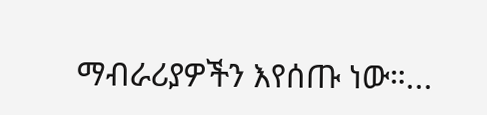ማብራሪያዎችን እየሰጡ ነው።...